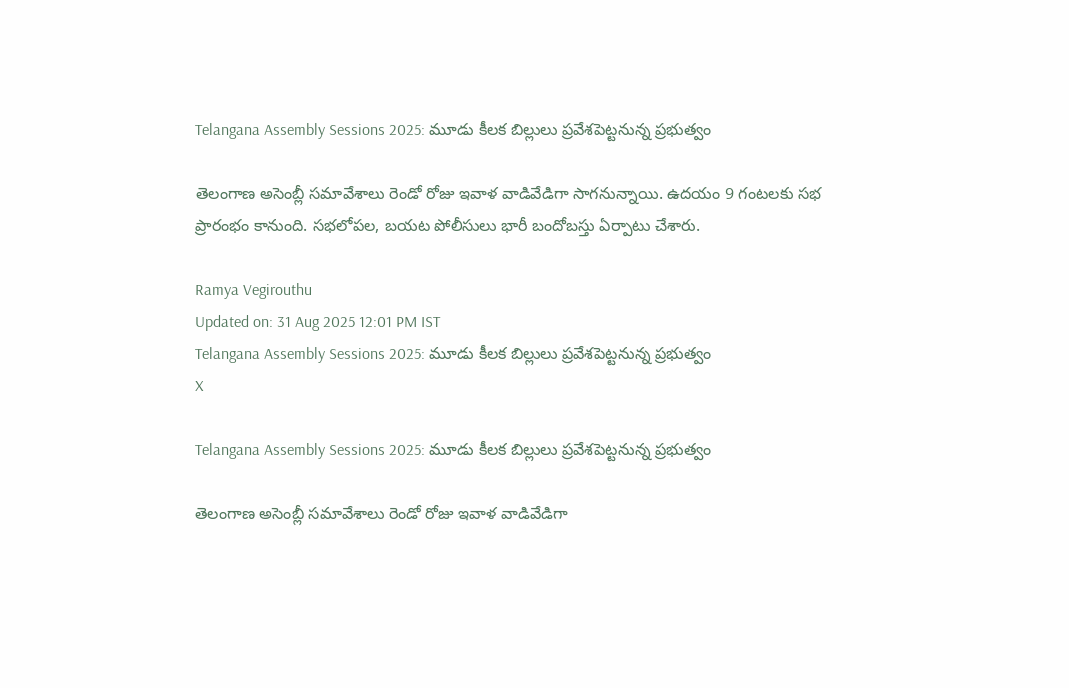Telangana Assembly Sessions 2025: మూడు కీలక బిల్లులు ప్రవేశపెట్టనున్న ప్రభుత్వం

తెలంగాణ అసెంబ్లీ సమావేశాలు రెండో రోజు ఇవాళ వాడివేడిగా సాగనున్నాయి. ఉదయం 9 గంటలకు సభ ప్రారంభం కానుంది. సభలోపల, బయట పోలీసులు భారీ బందోబస్తు ఏర్పాటు చేశారు.

Ramya Vegirouthu
Updated on: 31 Aug 2025 12:01 PM IST
Telangana Assembly Sessions 2025: మూడు కీలక బిల్లులు ప్రవేశపెట్టనున్న ప్రభుత్వం
X

Telangana Assembly Sessions 2025: మూడు కీలక బిల్లులు ప్రవేశపెట్టనున్న ప్రభుత్వం

తెలంగాణ అసెంబ్లీ సమావేశాలు రెండో రోజు ఇవాళ వాడివేడిగా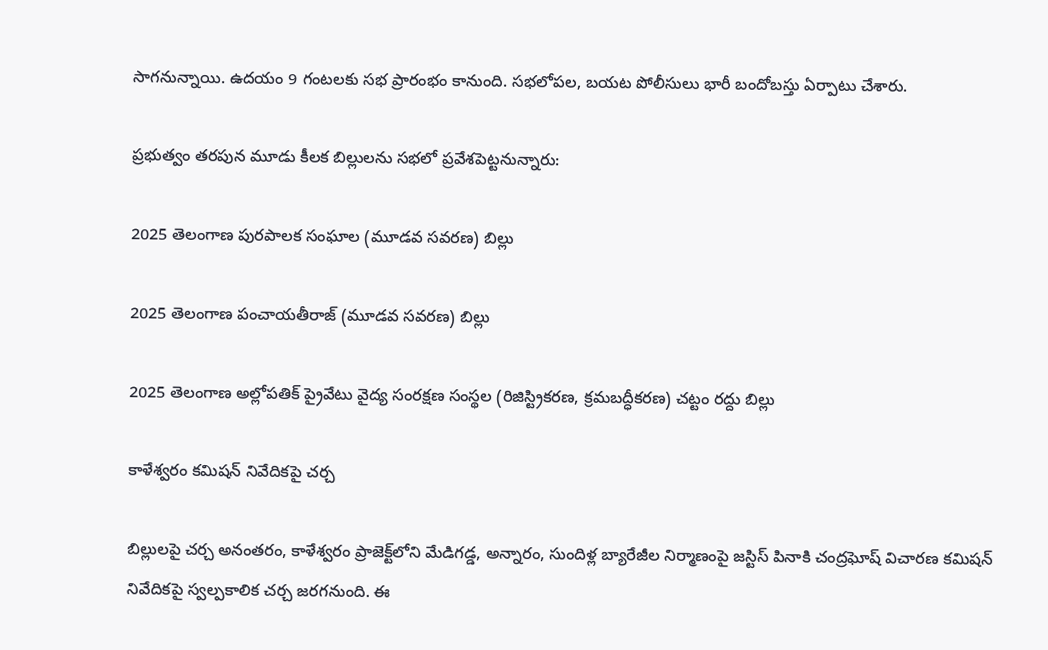సాగనున్నాయి. ఉదయం 9 గంటలకు సభ ప్రారంభం కానుంది. సభలోపల, బయట పోలీసులు భారీ బందోబస్తు ఏర్పాటు చేశారు.

ప్రభుత్వం తరపున మూడు కీలక బిల్లులను సభలో ప్రవేశపెట్టనున్నారు:

2025 తెలంగాణ పురపాలక సంఘాల (మూడవ సవరణ) బిల్లు

2025 తెలంగాణ పంచాయతీరాజ్ (మూడవ సవరణ) బిల్లు

2025 తెలంగాణ అల్లోపతిక్ ప్రైవేటు వైద్య సంరక్షణ సంస్థల (రిజిస్ట్రికరణ, క్రమబద్ధీకరణ) చట్టం రద్దు బిల్లు

కాళేశ్వరం కమిషన్ నివేదికపై చర్చ

బిల్లులపై చర్చ అనంతరం, కాళేశ్వరం ప్రాజెక్ట్‌లోని మేడిగడ్డ, అన్నారం, సుందిళ్ల బ్యారేజీల నిర్మాణంపై జస్టిస్ పినాకి చంద్రఘోష్ విచారణ కమిషన్ నివేదికపై స్వల్పకాలిక చర్చ జరగనుంది. ఈ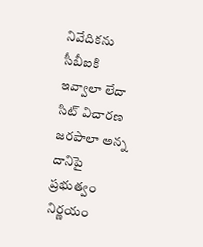నివేదికను సీబీఐకి ఇవ్వాలా లేదా సిట్ విచారణ జరపాలా అన్న దానిపై ప్రభుత్వం నిర్ణయం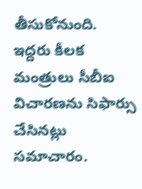తీసుకోనుంది. ఇద్దరు కీలక మంత్రులు సీబీఐ విచారణను సిఫార్సు చేసినట్లు సమాచారం.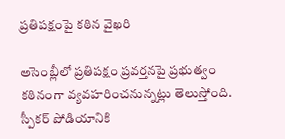ప్రతిపక్షంపై కఠిన వైఖరి

అసెంబ్లీలో ప్రతిపక్షం ప్రవర్తనపై ప్రభుత్వం కఠినంగా వ్యవహరించనున్నట్లు తెలుస్తోంది. స్పీకర్ పోడియానికి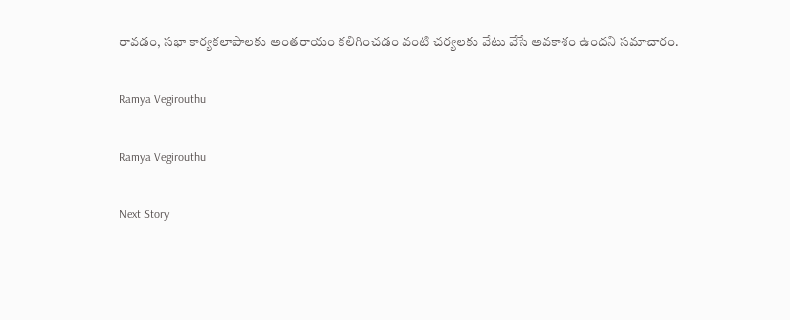రావడం, సభా కార్యకలాపాలకు అంతరాయం కలిగించడం వంటి చర్యలకు వేటు వేసే అవకాశం ఉందని సమాచారం.

Ramya Vegirouthu

Ramya Vegirouthu

Next Story